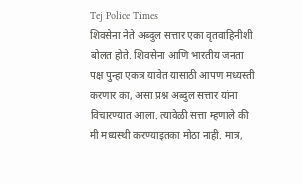Tej Police Times
शिवसेना नेते अब्दुल सत्तार एका वृतवाहिनीशी बोलत होते. शिवसेना आणि भारतीय जनता पक्ष पुन्हा एकत्र यावेत यासाठी आपण मध्यस्ती करणार का, असा प्रश्न अब्दुल सत्तार यांना विचारण्यात आला. त्यावेळी सत्ता म्हणाले की मी मध्यस्थी करण्याइतका मोठा नाही. मात्र,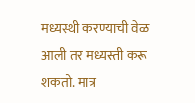मध्यस्थी करण्याची वेळ आली तर मध्यस्ती करू शकतो. मात्र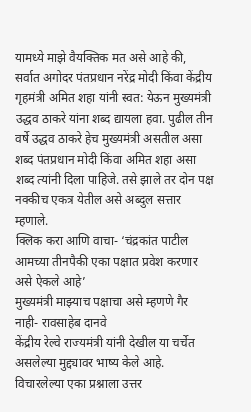यामध्ये माझे वैयक्तिक मत असे आहे की, सर्वात अगोदर पंतप्रधान नरेंद्र मोदी किंवा केंद्रीय गृहमंत्री अमित शहा यांनी स्वत: येऊन मुख्यमंत्री उद्धव ठाकरे यांना शब्द द्यायला हवा. पुढील तीन वर्षे उद्धव ठाकरे हेच मुख्यमंत्री असतील असा शब्द पंतप्रधान मोदी किंवा अमित शहा असा शब्द त्यांनी दिला पाहिजे. तसे झाले तर दोन पक्ष नक्कीच एकत्र येतील असे अब्दुल सत्तार म्हणाले.
क्लिक करा आणि वाचा- ‘चंद्रकांत पाटील आमच्या तीनपैकी एका पक्षात प्रवेश करणार असे ऐकले आहे’
मुख्यमंत्री माझ्याच पक्षाचा असे म्हणणे गैर नाही- रावसाहेब दानवे
केंद्रीय रेल्वे राज्यमंत्री यांनी देखील या चर्चेत असलेल्या मुद्द्यावर भाष्य केले आहे. विचारलेल्या एका प्रश्नाला उत्तर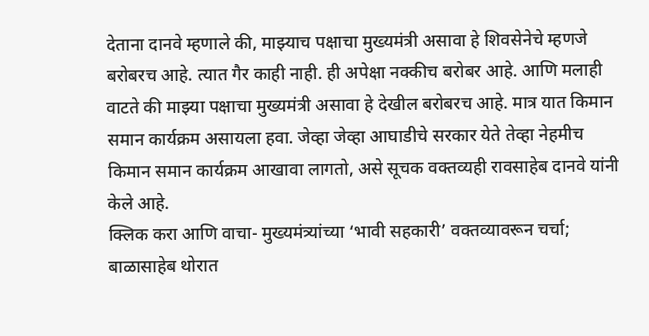देताना दानवे म्हणाले की, माझ्याच पक्षाचा मुख्यमंत्री असावा हे शिवसेनेचे म्हणजे बरोबरच आहे. त्यात गैर काही नाही. ही अपेक्षा नक्कीच बरोबर आहे. आणि मलाही वाटते की माझ्या पक्षाचा मुख्यमंत्री असावा हे देखील बरोबरच आहे. मात्र यात किमान समान कार्यक्रम असायला हवा. जेव्हा जेव्हा आघाडीचे सरकार येते तेव्हा नेहमीच किमान समान कार्यक्रम आखावा लागतो, असे सूचक वक्तव्यही रावसाहेब दानवे यांनी केले आहे.
क्लिक करा आणि वाचा- मुख्यमंत्र्यांच्या ‘भावी सहकारी’ वक्तव्यावरून चर्चा; बाळासाहेब थोरात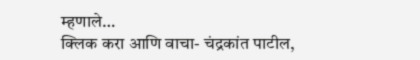म्हणाले…
क्लिक करा आणि वाचा- चंद्रकांत पाटील,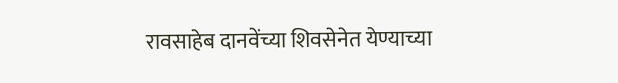रावसाहेब दानवेंच्या शिवसेनेत येण्याच्या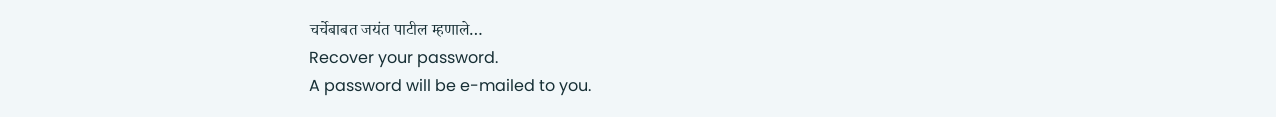चर्चेबाबत जयंत पाटील म्हणाले…
Recover your password.
A password will be e-mailed to you.